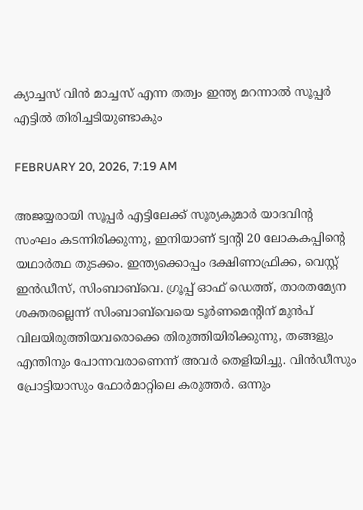ക്യാച്ചസ് വിൻ മാച്ചസ് എന്ന തത്വം ഇന്ത്യ മറന്നാൽ സൂപ്പർ എട്ടിൽ തിരിച്ചടിയുണ്ടാകും

FEBRUARY 20, 2026, 7:19 AM

അജയ്യരായി സൂപ്പർ എട്ടിലേക്ക് സൂര്യകുമാർ യാദവിന്റ സംഘം കടന്നിരിക്കുന്നു, ഇനിയാണ് ട്വന്റി 20 ലോകകപ്പിന്റെ യഥാർത്ഥ തുടക്കം. ഇന്ത്യക്കൊപ്പം ദക്ഷിണാഫ്രിക്ക, വെസ്റ്റ് ഇൻഡീസ്, സിംബാബ്‌വെ. ഗ്രൂപ്പ് ഓഫ് ഡെത്ത്, താരതമ്യേന ശക്തരല്ലെന്ന് സിംബാബ്‌വെയെ ടൂർണമെന്റിന് മുൻപ് വിലയിരുത്തിയവരൊക്കെ തിരുത്തിയിരിക്കുന്നു, തങ്ങളും എന്തിനും പോന്നവരാണെന്ന് അവർ തെളിയിച്ചു. വിൻഡീസും പ്രോട്ടിയാസും ഫോർമാറ്റിലെ കരുത്തർ. ഒന്നും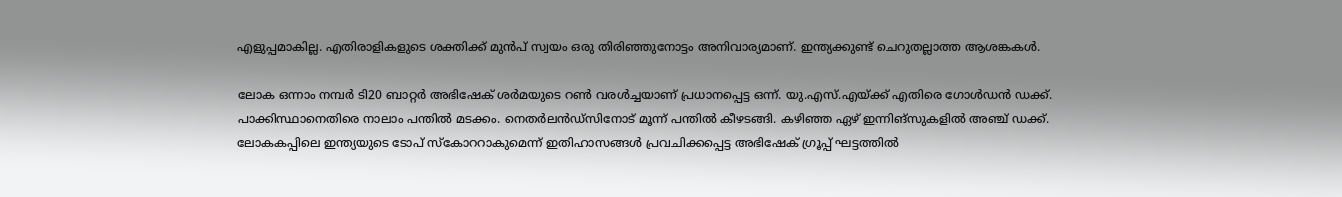എളുപ്പമാകില്ല. എതിരാളികളുടെ ശക്തിക്ക് മുൻപ് സ്വയം ഒരു തിരിഞ്ഞുനോട്ടം അനിവാര്യമാണ്. ഇന്ത്യക്കുണ്ട് ചെറുതല്ലാത്ത ആശങ്കകൾ.

ലോക ഒന്നാം നമ്പർ ടി20 ബാറ്റർ അഭിഷേക് ശർമയുടെ റൺ വരൾച്ചയാണ് പ്രധാനപ്പെട്ട ഒന്ന്. യു.എസ്.എയ്ക്ക് എതിരെ ഗോൾഡൻ ഡക്ക്. പാക്കിസ്ഥാനെതിരെ നാലാം പന്തിൽ മടക്കം. നെതർലൻഡ്‌സിനോട് മൂന്ന് പന്തിൽ കീഴടങ്ങി. കഴിഞ്ഞ ഏഴ് ഇന്നിങ്‌സുകളിൽ അഞ്ച് ഡക്ക്. ലോകകപ്പിലെ ഇന്ത്യയുടെ ടോപ് സ്‌കോററാകുമെന്ന് ഇതിഹാസങ്ങൾ പ്രവചിക്കപ്പെട്ട അഭിഷേക് ഗ്രൂപ്പ് ഘട്ടത്തിൽ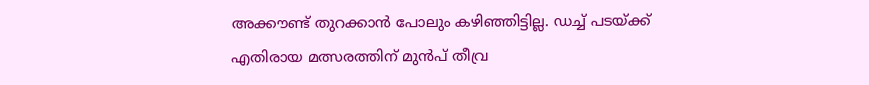അക്കൗണ്ട് തുറക്കാൻ പോലും കഴിഞ്ഞിട്ടില്ല. ഡച്ച് പടയ്ക്ക് എതിരായ മത്സരത്തിന് മുൻപ് തീവ്ര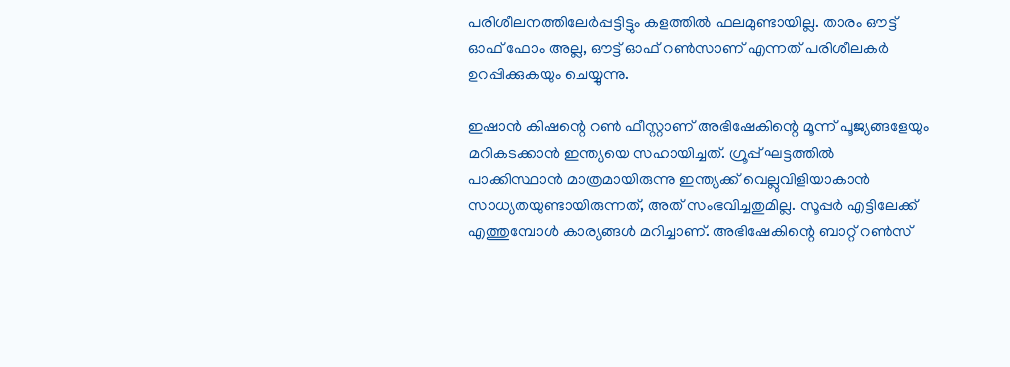പരിശീലനത്തിലേർപ്പട്ടിട്ടും കളത്തിൽ ഫലമുണ്ടായില്ല. താരം ഔട്ട് ഓഫ് ഫോം അല്ല, ഔട്ട് ഓഫ് റൺസാണ് എന്നത് പരിശീലകർ ഉറപ്പിക്കുകയും ചെയ്യുന്നു.

ഇഷാൻ കിഷന്റെ റൺ ഫീസ്റ്റാണ് അഭിഷേകിന്റെ മൂന്ന് പൂജ്യങ്ങളേയും മറികടക്കാൻ ഇന്ത്യയെ സഹായിച്ചത്. ഗ്രൂപ്പ് ഘട്ടത്തിൽ പാക്കിസ്ഥാൻ മാത്രമായിരുന്നു ഇന്ത്യക്ക് വെല്ലുവിളിയാകാൻ സാധ്യതയുണ്ടായിരുന്നത്, അത് സംഭവിച്ചതുമില്ല. സൂപ്പർ എട്ടിലേക്ക് എത്തുമ്പോൾ കാര്യങ്ങൾ മറിച്ചാണ്. അഭിഷേകിന്റെ ബാറ്റ് റൺസ്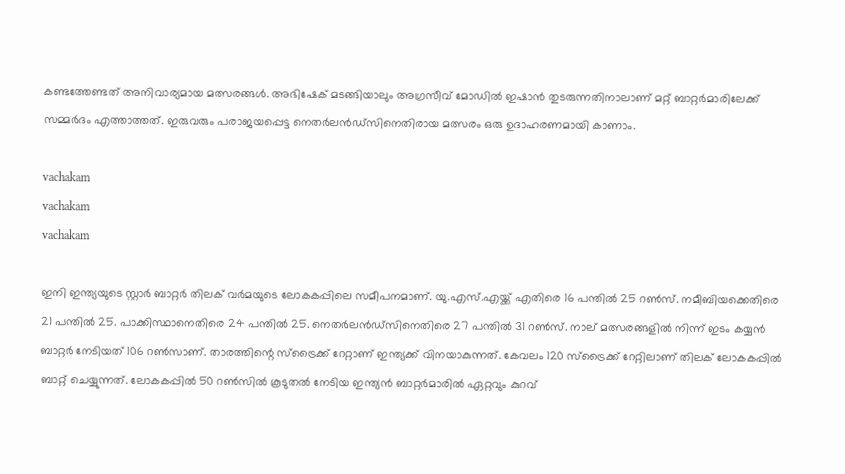കണ്ടത്തേണ്ടത് അനിവാര്യമായ മത്സരങ്ങൾ. അഭിഷേക് മടങ്ങിയാലും അഗ്രസീവ് മോഡിൽ ഇഷാൻ തുടരുന്നതിനാലാണ് മറ്റ് ബാറ്റർമാരിലേക്ക് സമ്മർദം എത്താത്തത്. ഇരുവരും പരാജയപ്പെട്ട നെതർലൻഡ്‌സിനെതിരായ മത്സരം ഒരു ഉദാഹരണമായി കാണാം.

vachakam
vachakam
vachakam

ഇനി ഇന്ത്യയുടെ സ്റ്റാർ ബാറ്റർ തിലക് വർമയുടെ ലോകകപ്പിലെ സമീപനമാണ്. യു.എസ്.എയ്ക്ക് എതിരെ 16 പന്തിൽ 25 റൺസ്. നമീബിയക്കെതിരെ 21 പന്തിൽ 25. പാക്കിസ്ഥാനെതിരെ 24 പന്തിൽ 25. നെതർലൻഡ്‌സിനെതിരെ 27 പന്തിൽ 31 റൺസ്. നാല് മത്സരങ്ങളിൽ നിന്ന് ഇടം കയ്യൻ ബാറ്റർ നേടിയത് 106 റൺസാണ്. താരത്തിന്റെ സ്‌ട്രൈക്ക് റേറ്റാണ് ഇന്ത്യക്ക് വിനയാകുന്നത്. കേവലം 120 സ്‌ട്രൈക്ക് റേറ്റിലാണ് തിലക് ലോകകപ്പിൽ ബാറ്റ് ചെയ്യുന്നത്. ലോകകപ്പിൽ 50 റൺസിൽ കൂടുതൽ നേടിയ ഇന്ത്യൻ ബാറ്റർമാരിൽ ഏറ്റവും കുറവ്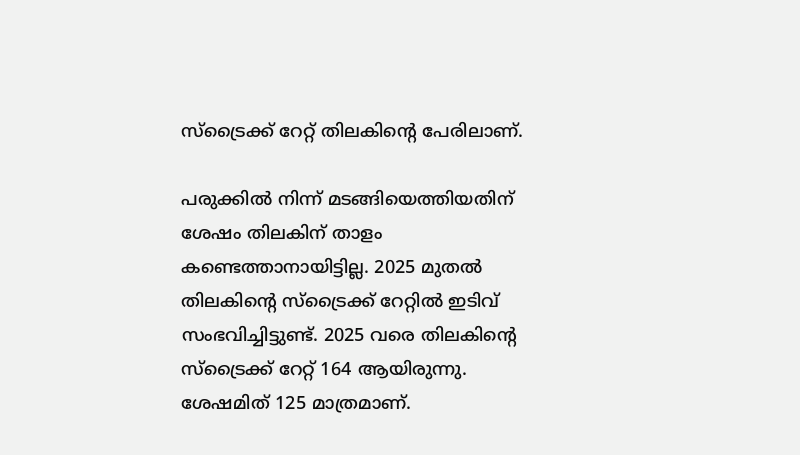സ്‌ട്രൈക്ക് റേറ്റ് തിലകിന്റെ പേരിലാണ്.

പരുക്കിൽ നിന്ന് മടങ്ങിയെത്തിയതിന് ശേഷം തിലകിന് താളം കണ്ടെത്താനായിട്ടില്ല. 2025 മുതൽ തിലകിന്റെ സ്‌ട്രൈക്ക് റേറ്റിൽ ഇടിവ് സംഭവിച്ചിട്ടുണ്ട്. 2025 വരെ തിലകിന്റെ സ്‌ട്രൈക്ക് റേറ്റ് 164 ആയിരുന്നു. ശേഷമിത് 125 മാത്രമാണ്.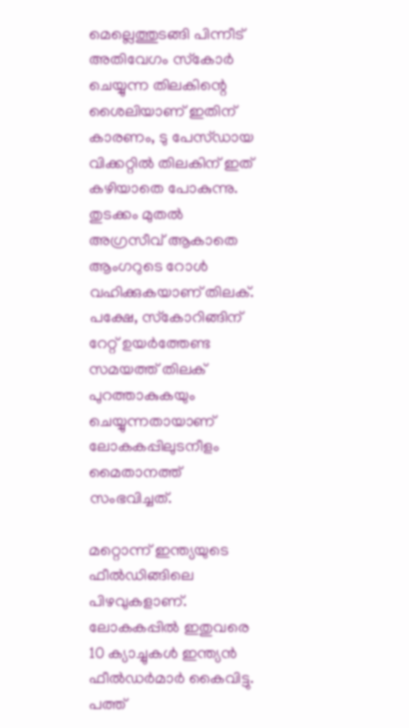മെല്ലെത്തുടങ്ങി പിന്നീട് അതിവേഗം സ്‌കോർ ചെയ്യുന്ന തിലകിന്റെ ശൈലിയാണ് ഇതിന് കാരണം, ടു പേസ്ഡായ വിക്കറ്റിൽ തിലകിന് ഇത് കഴിയാതെ പോകുന്നു. തുടക്കം മുതൽ അഗ്രസീവ് ആകാതെ ആംഗറുടെ റോൾ വഹിക്കുകയാണ് തിലക്. പക്ഷേ, സ്‌കോറിങ്ങിന് റേറ്റ് ഉയർത്തേണ്ട സമയത്ത് തിലക് പുറത്താകുകയും ചെയ്യുന്നതായാണ് ലോകകപ്പിലുടനീളം മൈതാനത്ത് സംഭവിച്ചത്.

മറ്റൊന്ന് ഇന്ത്യയുടെ ഫീൽഡിങ്ങിലെ പിഴവുകളാണ്. ലോകകപ്പിൽ ഇതുവരെ 10 ക്യാച്ചുകൾ ഇന്ത്യൻ ഫീൽഡർമാർ കൈവിട്ടു. പത്ത്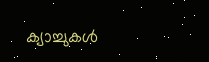ക്യാച്ചുകൾ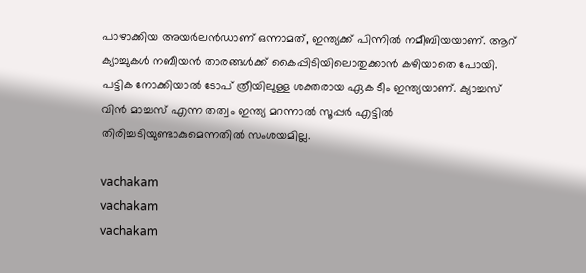പാഴാക്കിയ അയർലൻഡാണ് ഒന്നാമത്, ഇന്ത്യക്ക് പിന്നിൽ നമീബിയയാണ്. ആറ് ക്യാച്ചുകൾ നബീയൻ താരങ്ങൾക്ക് കൈപ്പിടിയിലൊതുക്കാൻ കഴിയാതെ പോയി. പട്ടിക നോക്കിയാൽ ടോപ് ത്രീയിലുള്ള ശക്തരായ ഏക ടീം ഇന്ത്യയാണ്. ക്യാച്ചസ് വിൻ മാച്ചസ് എന്ന തത്വം ഇന്ത്യ മറന്നാൽ സൂപ്പർ എട്ടിൽ തിരിച്ചടിയുണ്ടാകുമെന്നതിൽ സംശയമില്ല.

vachakam
vachakam
vachakam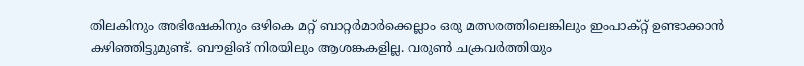തിലകിനും അഭിഷേകിനും ഒഴികെ മറ്റ് ബാറ്റർമാർക്കെല്ലാം ഒരു മത്സരത്തിലെങ്കിലും ഇംപാക്റ്റ് ഉണ്ടാക്കാൻ കഴിഞ്ഞിട്ടുമുണ്ട്. ബൗളിങ് നിരയിലും ആശങ്കകളില്ല. വരുൺ ചക്രവർത്തിയും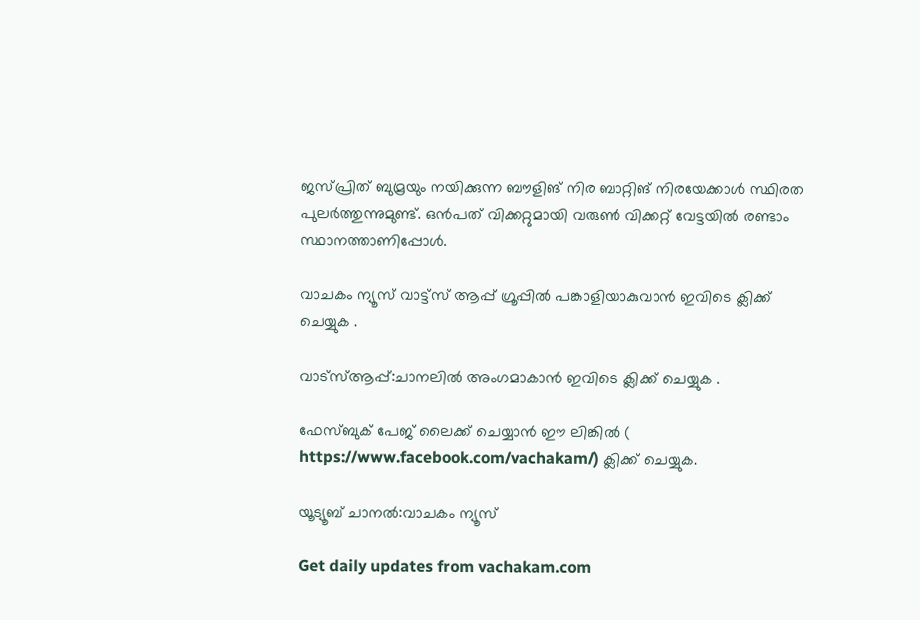ജസ്പ്രിത് ബുമ്രയും നയിക്കുന്ന ബൗളിങ് നിര ബാറ്റിങ് നിരയേക്കാൾ സ്ഥിരത പുലർത്തുന്നുമുണ്ട്. ഒൻപത് വിക്കറ്റുമായി വരുൺ വിക്കറ്റ് വേട്ടയിൽ രണ്ടാം സ്ഥാനത്താണിപ്പോൾ.

വാചകം ന്യൂസ് വാട്ട്സ് ആപ്പ് ഗ്രൂപ്പിൽ പങ്കാളിയാകുവാൻ ഇവിടെ ക്ലിക്ക് ചെയ്യുക .

വാട്സ്ആപ്പ്:ചാനലിൽ അംഗമാകാൻ ഇവിടെ ക്ലിക്ക് ചെയ്യുക .

ഫേസ്ബുക് പേജ് ലൈക്ക് ചെയ്യാൻ ഈ ലിങ്കിൽ (
https://www.facebook.com/vachakam/) ക്ലിക്ക് ചെയ്യുക.

യൂട്യൂബ് ചാനൽ:വാചകം ന്യൂസ്

Get daily updates from vachakam.com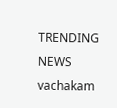TRENDING NEWS
vachakam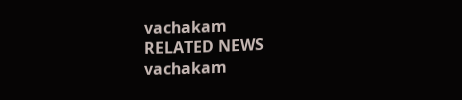vachakam
RELATED NEWS
vachakam